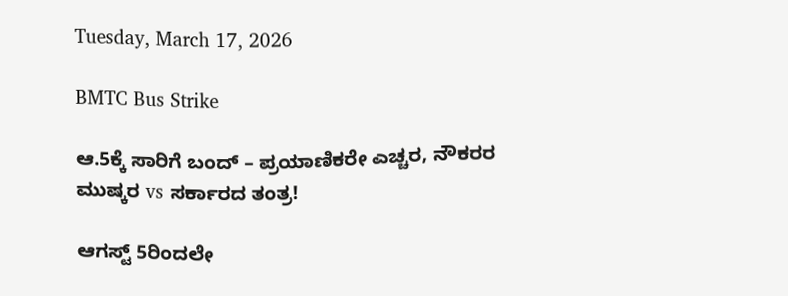Tuesday, March 17, 2026

BMTC Bus Strike

ಆ.5ಕ್ಕೆ ಸಾರಿಗೆ ಬಂದ್ – ಪ್ರಯಾಣಿಕರೇ ಎಚ್ಚರ, ನೌಕರರ ಮುಷ್ಕರ vs ಸರ್ಕಾರದ ತಂತ್ರ!

ಆಗಸ್ಟ್ 5ರಿಂದಲೇ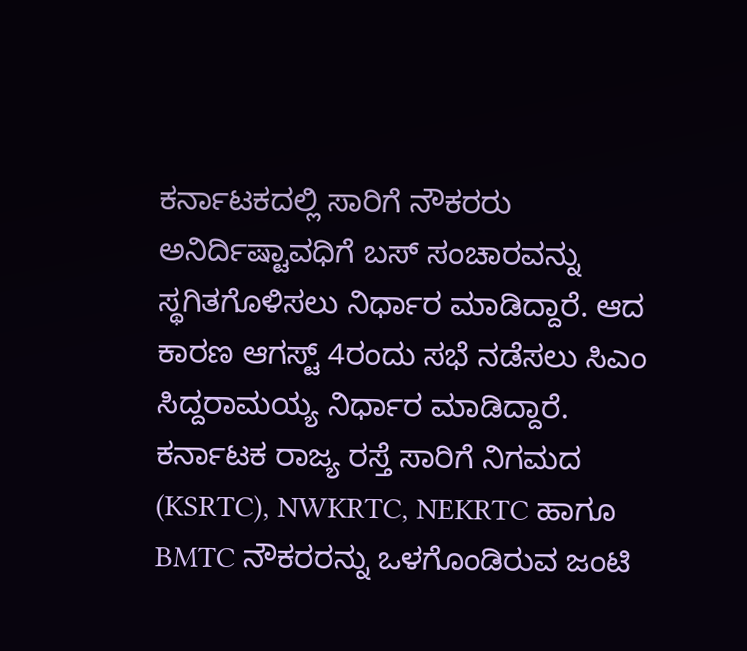ಕರ್ನಾಟಕದಲ್ಲಿ ಸಾರಿಗೆ ನೌಕರರು ಅನಿರ್ದಿಷ್ಟಾವಧಿಗೆ ಬಸ್ ಸಂಚಾರವನ್ನು ಸ್ಥಗಿತಗೊಳಿಸಲು ನಿರ್ಧಾರ ಮಾಡಿದ್ದಾರೆ. ಆದ ಕಾರಣ ಆಗಸ್ಟ್ 4ರಂದು ಸಭೆ ನಡೆಸಲು ಸಿಎಂ ಸಿದ್ದರಾಮಯ್ಯ ನಿರ್ಧಾರ ಮಾಡಿದ್ದಾರೆ. ಕರ್ನಾಟಕ ರಾಜ್ಯ ರಸ್ತೆ ಸಾರಿಗೆ ನಿಗಮದ (KSRTC), NWKRTC, NEKRTC ಹಾಗೂ BMTC ನೌಕರರನ್ನು ಒಳಗೊಂಡಿರುವ ಜಂಟಿ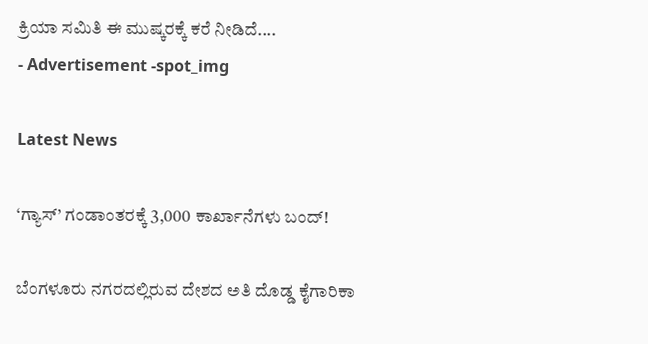ಕ್ರಿಯಾ ಸಮಿತಿ ಈ ಮುಷ್ಕರಕ್ಕೆ ಕರೆ ನೀಡಿದೆ....
- Advertisement -spot_img

Latest News

‘ಗ್ಯಾಸ್’ ಗಂಡಾಂತರಕ್ಕೆ 3,000 ಕಾರ್ಖಾನೆಗಳು ಬಂದ್!

ಬೆಂಗಳೂರು ನಗರದಲ್ಲಿರುವ ದೇಶದ ಅತಿ ದೊಡ್ಡ ಕೈಗಾರಿಕಾ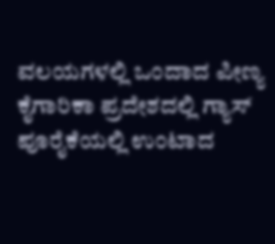ವಲಯಗಳಲ್ಲಿ ಒಂದಾದ ಪೀಣ್ಯ ಕೈಗಾರಿಕಾ ಪ್ರದೇಶದಲ್ಲಿ ಗ್ಯಾಸ್ ಪೂರೈಕೆಯಲ್ಲಿ ಉಂಟಾದ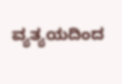ವ್ಯತ್ಯಯದಿಂದ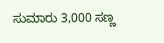ಸುಮಾರು 3,000 ಸಣ್ಣ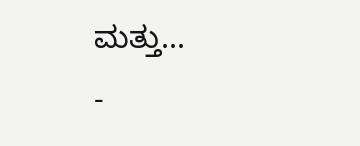ಮತ್ತು...
-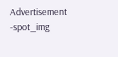Advertisement -spot_img